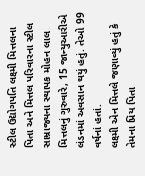સ્ટીલ ઉદ્યોગપતિ લક્ષ્મી મિત્તલના પિતા અને મિત્તલ પરિવારના સ્ટીલ સામ્રાજ્યના સ્થાપક મોહન લાલ મિત્તલનું ગુરુવારે, 15 જાન્યુઆરીએ લંડનમાં અવસાન થયું હતું. તેઓ 99 વર્ષનાં હતાં.
લક્ષ્મી એન મિત્તલે જણાવ્યું હતું કે તેમના પ્રિય પિતા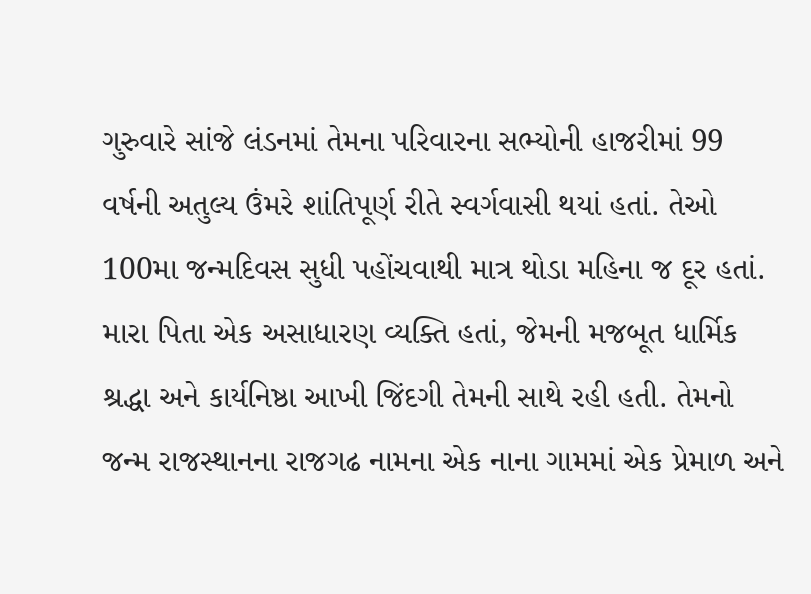ગુરુવારે સાંજે લંડનમાં તેમના પરિવારના સભ્યોની હાજરીમાં 99 વર્ષની અતુલ્ય ઉંમરે શાંતિપૂર્ણ રીતે સ્વર્ગવાસી થયાં હતાં. તેઓ 100મા જન્મદિવસ સુધી પહોંચવાથી માત્ર થોડા મહિના જ દૂર હતાં. મારા પિતા એક અસાધારણ વ્યક્તિ હતાં, જેમની મજબૂત ધાર્મિક શ્રદ્ધા અને કાર્યનિષ્ઠા આખી જિંદગી તેમની સાથે રહી હતી. તેમનો જન્મ રાજસ્થાનના રાજગઢ નામના એક નાના ગામમાં એક પ્રેમાળ અને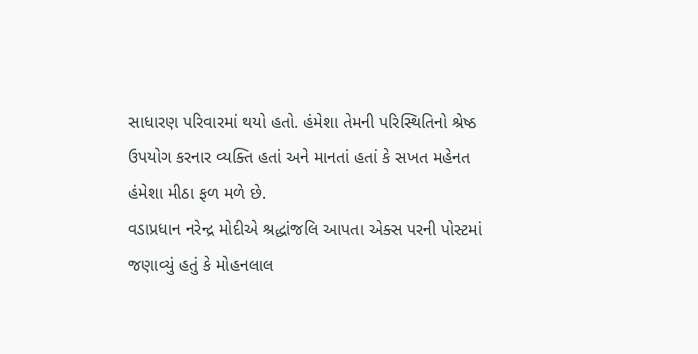સાધારણ પરિવારમાં થયો હતો. હંમેશા તેમની પરિસ્થિતિનો શ્રેષ્ઠ ઉપયોગ કરનાર વ્યક્તિ હતાં અને માનતાં હતાં કે સખત મહેનત હંમેશા મીઠા ફળ મળે છે.
વડાપ્રધાન નરેન્દ્ર મોદીએ શ્રદ્ધાંજલિ આપતા એક્સ પરની પોસ્ટમાં જણાવ્યું હતું કે મોહનલાલ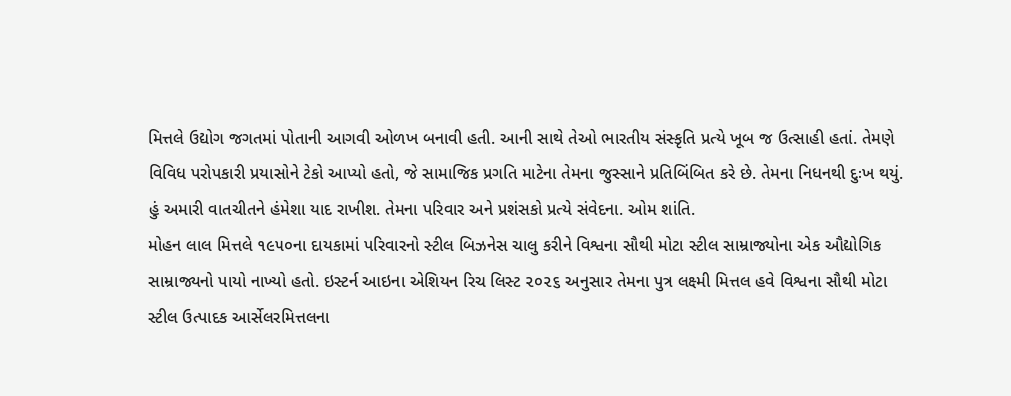મિત્તલે ઉદ્યોગ જગતમાં પોતાની આગવી ઓળખ બનાવી હતી. આની સાથે તેઓ ભારતીય સંસ્કૃતિ પ્રત્યે ખૂબ જ ઉત્સાહી હતાં. તેમણે વિવિધ પરોપકારી પ્રયાસોને ટેકો આપ્યો હતો, જે સામાજિક પ્રગતિ માટેના તેમના જુસ્સાને પ્રતિબિંબિત કરે છે. તેમના નિધનથી દુઃખ થયું. હું અમારી વાતચીતને હંમેશા યાદ રાખીશ. તેમના પરિવાર અને પ્રશંસકો પ્રત્યે સંવેદના. ઓમ શાંતિ.
મોહન લાલ મિત્તલે ૧૯૫૦ના દાયકામાં પરિવારનો સ્ટીલ બિઝનેસ ચાલુ કરીને વિશ્વના સૌથી મોટા સ્ટીલ સામ્રાજ્યોના એક ઔદ્યોગિક સામ્રાજ્યનો પાયો નાખ્યો હતો. ઇસ્ટર્ન આઇના એશિયન રિચ લિસ્ટ ૨૦૨૬ અનુસાર તેમના પુત્ર લક્ષ્મી મિત્તલ હવે વિશ્વના સૌથી મોટા સ્ટીલ ઉત્પાદક આર્સેલરમિત્તલના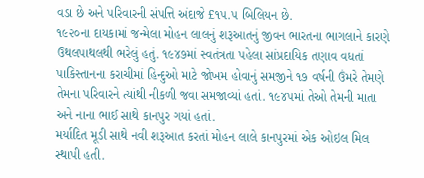વડા છે અને પરિવારની સંપત્તિ અંદાજે £૧૫.૫ બિલિયન છે.
૧૯૨૦ના દાયકામાં જન્મેલા મોહન લાલનું શરૂઆતનું જીવન ભારતના ભાગલાને કારણે ઉથલપાથલથી ભરેલું હતું. ૧૯૪૭માં સ્વતંત્રતા પહેલા સાંપ્રદાયિક તણાવ વધતાં પાકિસ્તાનના કરાચીમાં હિન્દુઓ માટે જોખમ હોવાનું સમજીને ૧૭ વર્ષની ઉંમરે તેમણે તેમના પરિવારને ત્યાંથી નીકળી જવા સમજાવ્યાં હતાં. ૧૯૪૫માં તેઓ તેમની માતા અને નાના ભાઈ સાથે કાનપુર ગયાં હતાં.
મર્યાદિત મૂડી સાથે નવી શરૂઆત કરતાં મોહન લાલે કાનપુરમાં એક ઓઇલ મિલ સ્થાપી હતી.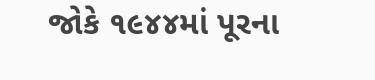જોકે ૧૯૪૪માં પૂરના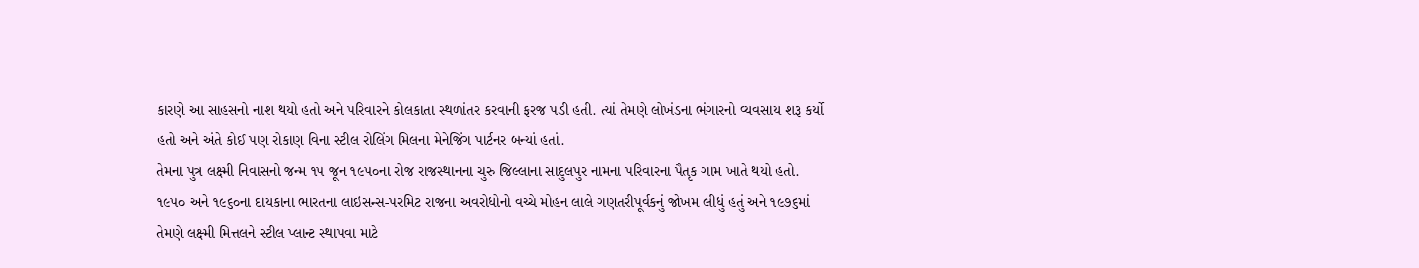કારણે આ સાહસનો નાશ થયો હતો અને પરિવારને કોલકાતા સ્થળાંતર કરવાની ફરજ પડી હતી. ત્યાં તેમણે લોખંડના ભંગારનો વ્યવસાય શરૂ કર્યો હતો અને અંતે કોઈ પણ રોકાણ વિના સ્ટીલ રોલિંગ મિલના મેનેજિંગ પાર્ટનર બન્યાં હતાં.
તેમના પુત્ર લક્ષ્મી નિવાસનો જન્મ ૧૫ જૂન ૧૯૫૦ના રોજ રાજસ્થાનના ચુરુ જિલ્લાના સાદુલપુર નામના પરિવારના પૈતૃક ગામ ખાતે થયો હતો. ૧૯૫૦ અને ૧૯૬૦ના દાયકાના ભારતના લાઇસન્સ-પરમિટ રાજના અવરોધોનો વચ્ચે મોહન લાલે ગણતરીપૂર્વકનું જોખમ લીધું હતું અને ૧૯૭૬માં તેમણે લક્ષ્મી મિત્તલને સ્ટીલ પ્લાન્ટ સ્થાપવા માટે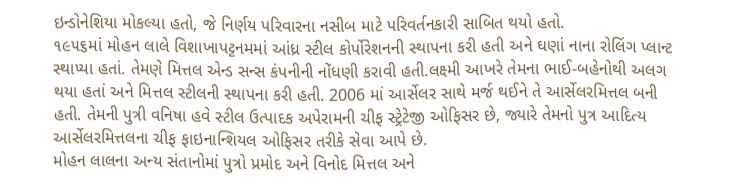ઇન્ડોનેશિયા મોકલ્યા હતો, જે નિર્ણય પરિવારના નસીબ માટે પરિવર્તનકારી સાબિત થયો હતો.
૧૯૫૬માં મોહન લાલે વિશાખાપટ્ટનમમાં આંધ્ર સ્ટીલ કોર્પોરેશનની સ્થાપના કરી હતી અને ઘણાં નાના રોલિંગ પ્લાન્ટ સ્થાપ્યા હતાં. તેમણે મિત્તલ એન્ડ સન્સ કંપનીની નોંધણી કરાવી હતી.લક્ષ્મી આખરે તેમના ભાઈ-બહેનોથી અલગ થયા હતાં અને મિત્તલ સ્ટીલની સ્થાપના કરી હતી. 2006 માં આર્સેલર સાથે મર્જ થઈને તે આર્સેલરમિત્તલ બની હતી. તેમની પુત્રી વનિષા હવે સ્ટીલ ઉત્પાદક અપેરામની ચીફ સ્ટ્રેટેજી ઓફિસર છે, જ્યારે તેમનો પુત્ર આદિત્ય આર્સેલરમિત્તલના ચીફ ફાઇનાન્શિયલ ઓફિસર તરીકે સેવા આપે છે.
મોહન લાલના અન્ય સંતાનોમાં પુત્રો પ્રમોદ અને વિનોદ મિત્તલ અને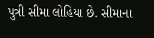પુત્રી સીમા લોહિયા છે. સીમાના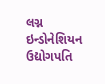લગ્ન ઇન્ડોનેશિયન ઉદ્યોગપતિ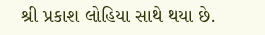શ્રી પ્રકાશ લોહિયા સાથે થયા છે.